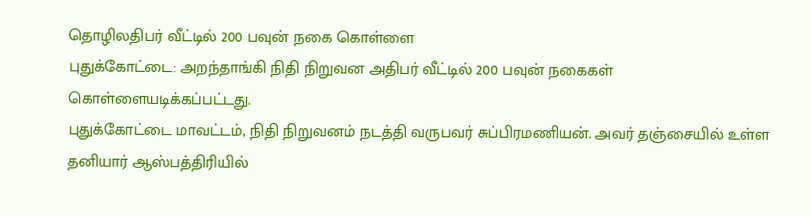தொழிலதிபர் வீட்டில் 200 பவுன் நகை கொள்ளை
புதுக்கோட்டை: அறந்தாங்கி நிதி நிறுவன அதிபர் வீட்டில் 200 பவுன் நகைகள் கொள்ளையடிக்கப்பட்டது.
புதுக்கோட்டை மாவட்டம், நிதி நிறுவனம் நடத்தி வருபவர் சுப்பிரமணியன். அவர் தஞ்சையில் உள்ள தனியார் ஆஸ்பத்திரியில்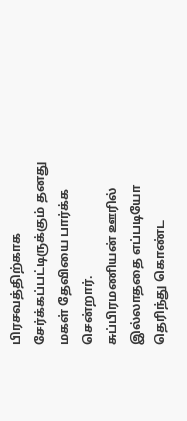பிரசவத்திற்காக சேர்க்கப்பட்டிருக்கும் தனது மகள் தேவியை பார்க்க சென்றார்.
சுப்பிரமணியன் ஊரில் இல்லாததை எப்படியோ தெரிந்து கொண்ட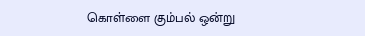கொள்ளை கும்பல் ஒன்று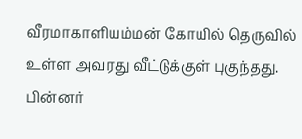வீரமாகாளியம்மன் கோயில் தெருவில் உள்ள அவரது வீட்டுக்குள் புகுந்தது. பின்னர்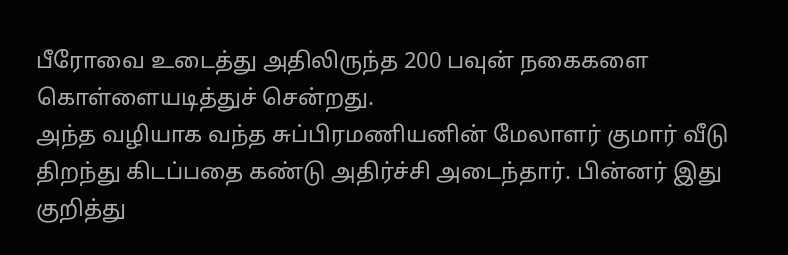பீரோவை உடைத்து அதிலிருந்த 200 பவுன் நகைகளை கொள்ளையடித்துச் சென்றது.
அந்த வழியாக வந்த சுப்பிரமணியனின் மேலாளர் குமார் வீடு திறந்து கிடப்பதை கண்டு அதிர்ச்சி அடைந்தார். பின்னர் இது குறித்து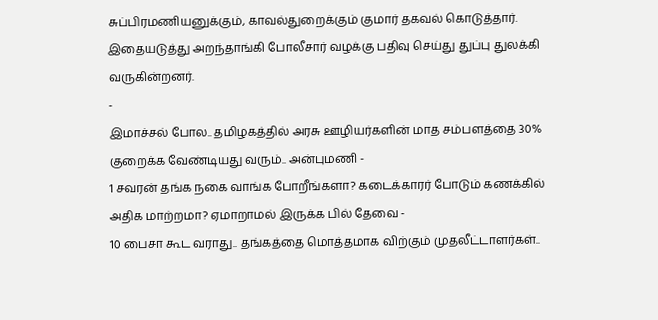சுப்பிரமணியனுக்கும், காவல்துறைக்கும் குமார் தகவல் கொடுத்தார்.
இதையடுத்து அறந்தாங்கி போலீசார் வழக்கு பதிவு செய்து துப்பு துலக்கி வருகின்றனர்.
-
இமாச்சல் போல.. தமிழகத்தில் அரசு ஊழியர்களின் மாத சம்பளத்தை 30% குறைக்க வேண்டியது வரும்.. அன்புமணி -
1 சவரன் தங்க நகை வாங்க போறீங்களா? கடைக்காரர் போடும் கணக்கில் அதிக மாற்றமா? ஏமாறாமல் இருக்க பில் தேவை -
10 பைசா கூட வராது.. தங்கத்தை மொத்தமாக விற்கும் முதலீட்டாளர்கள்..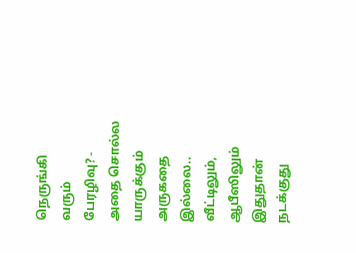நெருங்கி வரும் பேரழிவு? -
அதை சொல்ல யாருக்கும் அருகதை இல்லை.. வீட்டிலும், ஆபீஸிலும் இதுதான் நடக்குது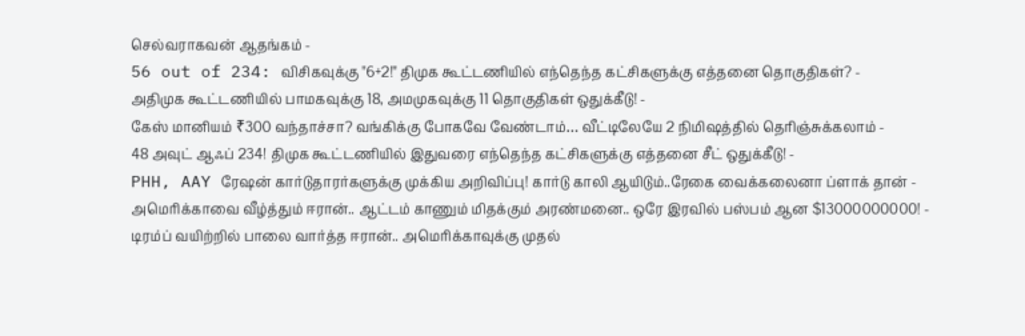செல்வராகவன் ஆதங்கம் -
56 out of 234: விசிகவுக்கு "6+2!" திமுக கூட்டணியில் எந்தெந்த கட்சிகளுக்கு எத்தனை தொகுதிகள்? -
அதிமுக கூட்டணியில் பாமகவுக்கு 18, அமமுகவுக்கு 11 தொகுதிகள் ஒதுக்கீடு! -
கேஸ் மானியம் ₹300 வந்தாச்சா? வங்கிக்கு போகவே வேண்டாம்… வீட்டிலேயே 2 நிமிஷத்தில் தெரிஞ்சுக்கலாம் -
48 அவுட் ஆஃப் 234! திமுக கூட்டணியில் இதுவரை எந்தெந்த கட்சிகளுக்கு எத்தனை சீட் ஒதுக்கீடு! -
PHH, AAY ரேஷன் கார்டுதாரர்களுக்கு முக்கிய அறிவிப்பு! கார்டு காலி ஆயிடும்..ரேகை வைக்கலைனா ப்ளாக் தான் -
அமெரிக்காவை வீழ்த்தும் ஈரான்.. ஆட்டம் காணும் மிதக்கும் அரண்மனை.. ஒரே இரவில் பஸ்பம் ஆன $13000000000! -
டிரம்ப் வயிற்றில் பாலை வார்த்த ஈரான்.. அமெரிக்காவுக்கு முதல்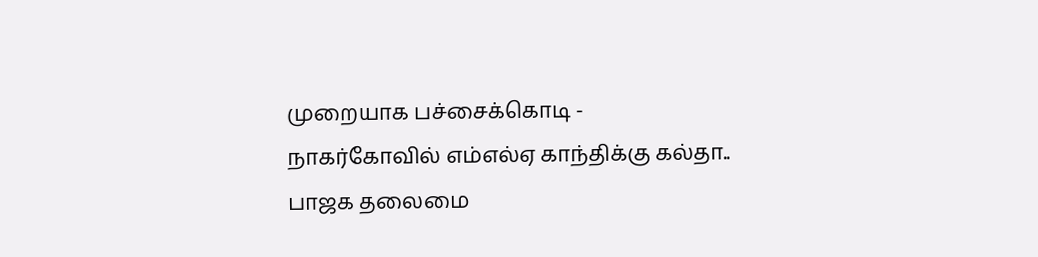முறையாக பச்சைக்கொடி -
நாகர்கோவில் எம்எல்ஏ காந்திக்கு கல்தா.. பாஜக தலைமை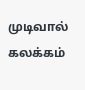முடிவால் கலக்கம்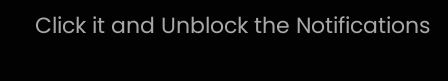Click it and Unblock the Notifications